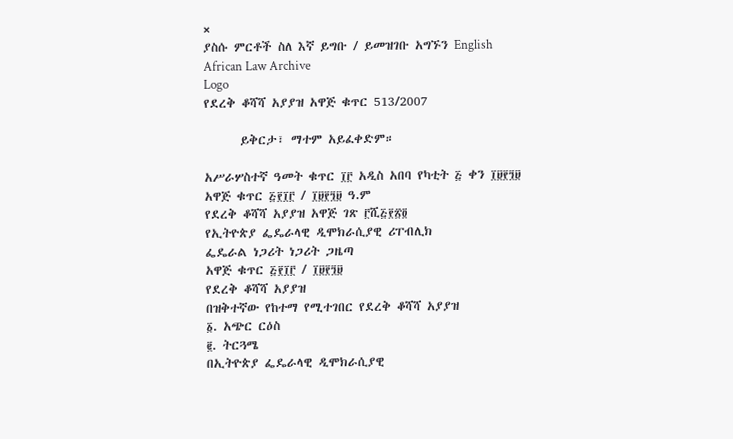×
ያስሱ ምርቶች ስለ እኛ ይግቡ / ይመዝገቡ አግኙን English
African Law Archive
Logo
የደረቅ ቆሻሻ አያያዝ አዋጅ ቁጥር 513/2007

      ይቅርታ፣ ማተም አይፈቀድም።

አሥራሦስተኛ ዓመት ቁጥር ፲፫ አዲስ አበባ የካቲት ፭ ቀን ፲፱፻፺፱
አዋጅ ቁጥር ፭፻፲፫ / ፲፱፻፺፱ ዓ.ም
የደረቅ ቆሻሻ አያያዝ አዋጅ ገጽ ፫ሺ፭፻፳፬
የኢትዮጵያ ፌዴራላዊ ዲሞክራሲያዊ ሪፐብሊክ
ፌዴራል ነጋሪት ነጋሪት ጋዜጣ
አዋጅ ቁጥር ፭፻፲፫ / ፲፱፻፺፱
የደረቅ ቆሻሻ አያያዝ
በዝቅተኛው የከተማ የሚተገበር የደረቅ ቆሻሻ አያያዝ
፩. አጭር ርዕስ
፪. ትርጓሜ
በኢትዮጵያ ፌዴራላዊ ዲሞክራሲያዊ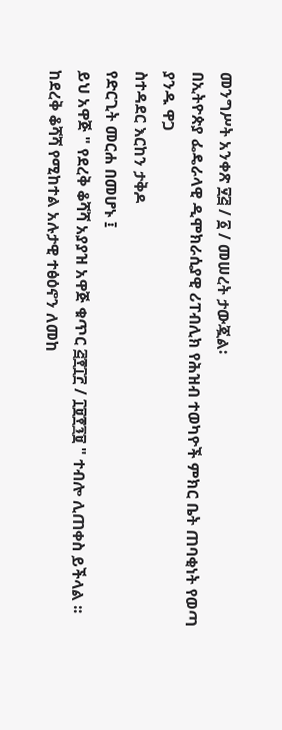መንግሥት አንቀጽ ፶፭ / ፩ / መሠረት ታውጇል፡
በኢትዮጵያ ፌዴራላዊ ዲሞክራሲያዊ ሪፐብሊክ የሕዝብ ተወካዮች ምክር ቤት ጠባቂነት የወጣ
ያንዱ ዋጋ
ስተዳደር እርከን ታቅዶ
የድርጊት መርሐ በመሆኑ ፤
ይህ አዋጅ " የደረቅ ቆሻሻ አያያዝ አዋጅ ቁጥር ፭፻፲፫ / ፲፱፻፺፱ " ተብሎ ሊጠቀስ ይችላል ፡፡
ከደረቅ ቆሻሻ የሚከተል አሉታዊ ተፅዕኖን ለመከ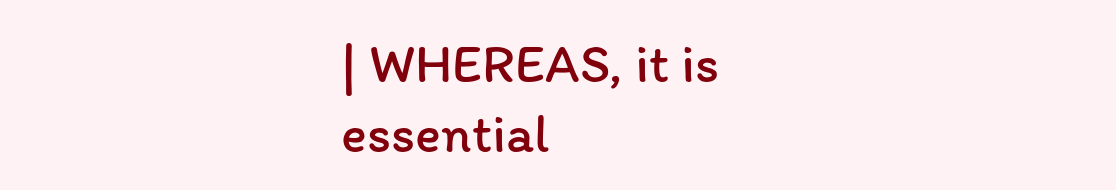| WHEREAS, it is essential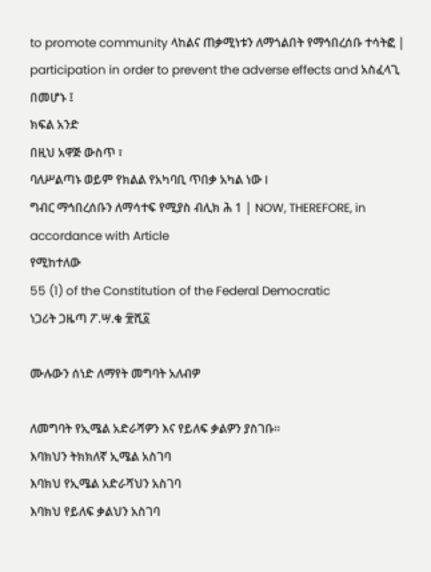to promote community ላከልና ጠቃሚነቱን ለማጎልበት የማኅበረሰቡ ተሳትፎ | participation in order to prevent the adverse effects and አስፈላጊ በመሆኑ ፤
ክፍል አንድ
በዚህ አዋጅ ውስጥ ፣
ባለሥልጣኑ ወይም የክልል የአካባቢ ጥበቃ አካል ነው I
ግብር ማኅበረሰቡን ለማሳተፍ የሚያስ ብሊክ ሕ 1 | NOW, THEREFORE, in accordance with Article
የሚከተለው
55 (1) of the Constitution of the Federal Democratic
ነጋሪት ጋዜጣ ፖ.ሣ.ቁ ፹ሺ፩

ሙሉውን ሰነድ ለማየት መግባት አለብዎ

ለመግባት የኢሜል አድራሻዎን እና የይለፍ ቃልዎን ያስገቡ።
እባክህን ትክክለኛ ኢሜል አስገባ
እባክህ የኢሜል አድራሻህን አስገባ
እባክህ የይለፍ ቃልህን አስገባ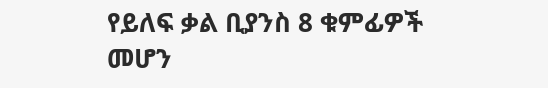የይለፍ ቃል ቢያንስ 8 ቁምፊዎች መሆን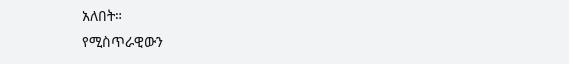አለበት።
የሚስጥራዊውን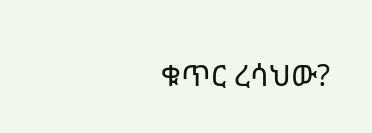ቁጥር ረሳህው?